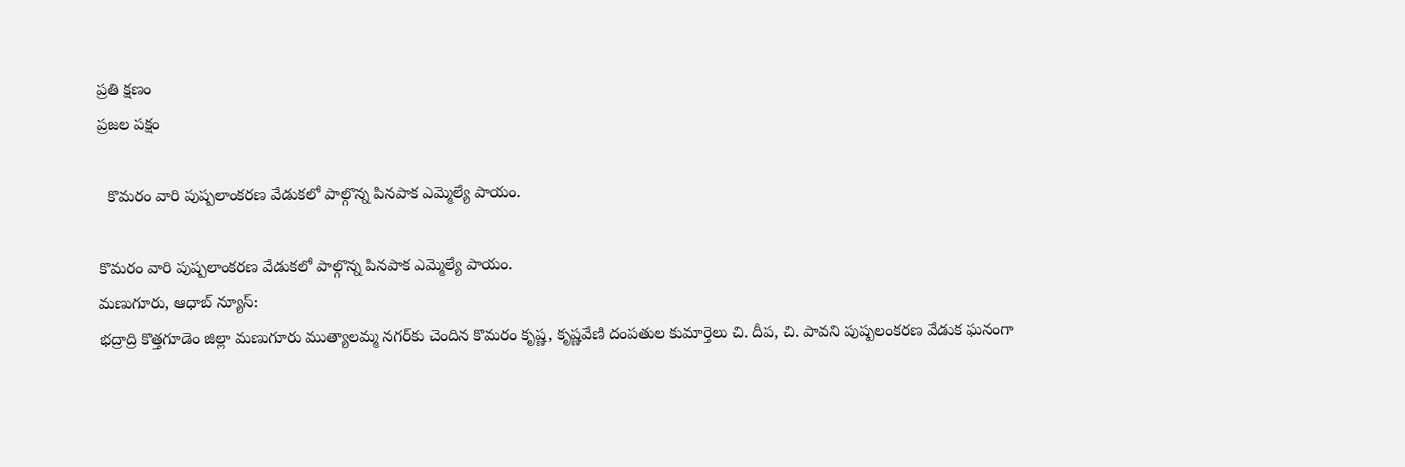ప్రతి క్షణం
ప్రజల పక్షం

  కొమరం వారి పుష్పలాంకరణ వేడుకలో పాల్గొన్న పినపాక ఎమ్మెల్యే పాయం.

కొమరం వారి పుష్పలాంకరణ వేడుకలో పాల్గొన్న పినపాక ఎమ్మెల్యే పాయం.
మణుగూరు, ఆధాబ్ న్యూస్:
భద్రాద్రి కొత్తగూడెం జిల్లా మణుగూరు ముత్యాలమ్మ నగర్‌కు చెందిన కొమరం కృష్ణ, కృష్ణవేణి దంపతుల కుమార్తెలు చి. దీప, చి. పావని పుష్పలంకరణ వేడుక ఘనంగా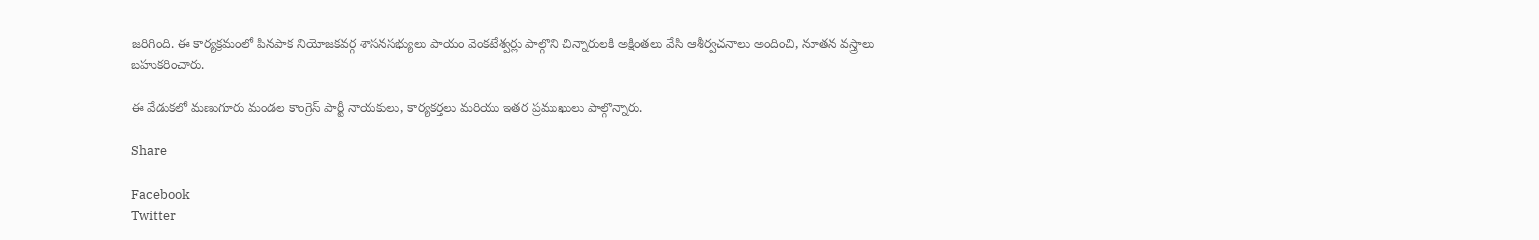జరిగింది. ఈ కార్యక్రమంలో పినపాక నియోజకవర్గ శాసనసభ్యులు పాయం వెంకటేశ్వర్లు పాల్గొని చిన్నారులకి అక్షింతలు వేసి ఆశీర్వచనాలు అందించి, నూతన వస్త్రాలు బహుకరించారు.

ఈ వేడుకలో మణుగూరు మండల కాంగ్రెస్ పార్టీ నాయకులు, కార్యకర్తలు మరియు ఇతర ప్రముఖులు పాల్గొన్నారు.

Share

Facebook
Twitter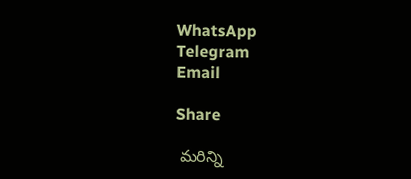WhatsApp
Telegram
Email

Share

 మరిన్ని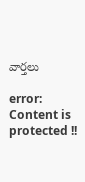వార్తలు

error: Content is protected !!